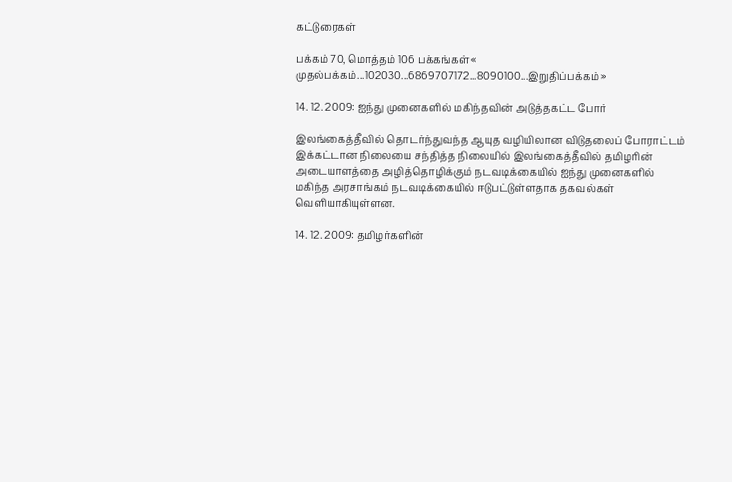கட்டுரைகள்

பக்கம் 70, மொத்தம் 106 பக்கங்கள்« முதல்பக்கம்...102030...6869707172...8090100...இறுதிப்பக்கம் »

14. 12. 2009: ஐந்து முனைகளில் மகிந்தவின் அடுத்தகட்ட போர்

இலங்கைத்தீவில் தொடர்ந்துவந்த ஆயுத வழியிலான விடுதலைப் போராட்டம் இக்கட்டான நிலையை சந்தித்த நிலையில் இலங்கைத்தீவில் தமிழரின் அடையாளத்தை அழித்தொழிக்கும் நடவடிக்கையில் ஐந்து முனைகளில் மகிந்த அரசாங்கம் நடவடிக்கையில் ஈடுபட்டுள்ளதாக தகவல்கள் வெளியாகியுள்ளன.

14. 12. 2009: தமிழர்களின்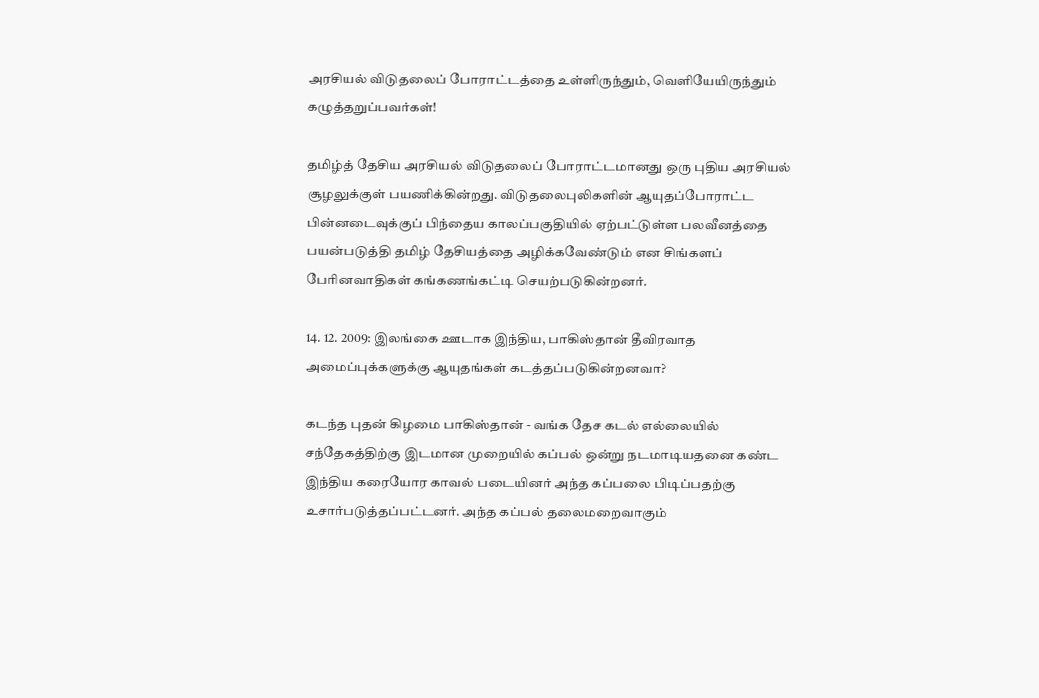அரசியல் விடுதலைப் போராட்டத்தை உள்ளிருந்தும், வெளியேயிருந்தும் கழுத்தறுப்பவர்கள்!

தமிழ்த் தேசிய அரசியல் விடுதலைப் போராட்டமானது ஒரு புதிய அரசியல் சூழலுக்குள் பயணிக்கின்றது. விடுதலைபுலிகளின் ஆயுதப்போராட்ட பின்னடைவுக்குப் பிந்தைய காலப்பகுதியில் ஏற்பட்டுள்ள பலவீனத்தை பயன்படுத்தி தமிழ் தேசியத்தை அழிக்கவேண்டும் என சிங்களப் பேரினவாதிகள் கங்கணங்கட்டி செயற்படுகின்றனர்.

14. 12. 2009: இலங்கை ஊடாக இந்திய, பாகிஸ்தான் தீவிரவாத அமைப்புக்களுக்கு ஆயுதங்கள் கடத்தப்படுகின்றனவா?

கடந்த புதன் கிழமை பாகிஸ்தான் - வங்க தேச கடல் எல்லையில் சந்தேகத்திற்கு இடமான முறையில் கப்பல் ஒன்று நடமாடியதனை கண்ட  இந்திய கரையோர காவல் படையினர் அந்த கப்பலை பிடிப்பதற்கு உசார்படுத்தப்பட்டனர். அந்த கப்பல் தலைமறைவாகும்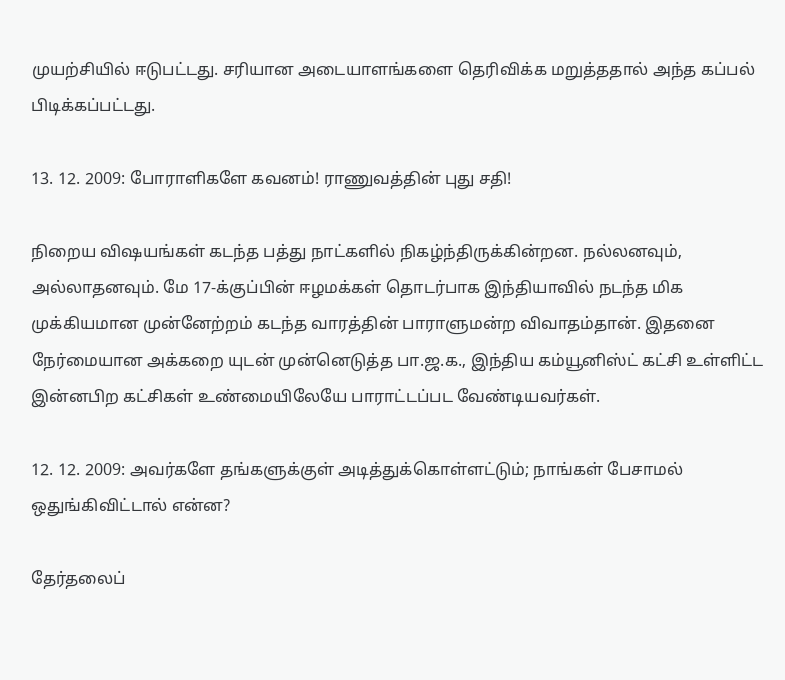முயற்சியில் ஈடுபட்டது. சரியான அடையாளங்களை தெரிவிக்க மறுத்ததால் அந்த கப்பல் பிடிக்கப்பட்டது.

13. 12. 2009: போராளிகளே கவனம்! ராணுவத்தின் புது சதி!

நிறைய விஷயங்கள் கடந்த பத்து நாட்களில் நிகழ்ந்திருக்கின்றன. நல்லனவும், அல்லாதனவும். மே 17-க்குப்பின் ஈழமக்கள் தொடர்பாக இந்தியாவில் நடந்த மிக முக்கியமான முன்னேற்றம் கடந்த வாரத்தின் பாராளுமன்ற விவாதம்தான். இதனை நேர்மையான அக்கறை யுடன் முன்னெடுத்த பா.ஜ.க., இந்திய கம்யூனிஸ்ட் கட்சி உள்ளிட்ட இன்னபிற கட்சிகள் உண்மையிலேயே பாராட்டப்பட வேண்டியவர்கள்.

12. 12. 2009: அவர்களே தங்களுக்குள் அடித்துக்கொள்ளட்டும்; நாங்கள் பேசாமல் ஒதுங்கிவிட்டால் என்ன?

தேர்தலைப்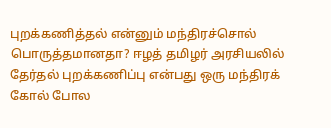புறக்கணித்தல் என்னும் மந்திரச்சொல் பொருத்தமானதா? ஈழத் தமிழர் அரசியலில் தேர்தல் புறக்கணிப்பு என்பது ஒரு மந்திரக் கோல் போல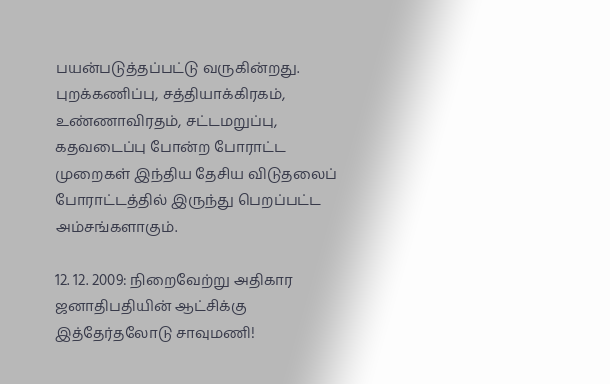பயன்படுத்தப்பட்டு வருகின்றது. புறக்கணிப்பு, சத்தியாக்கிரகம், உண்ணாவிரதம், சட்டமறுப்பு, கதவடைப்பு போன்ற போராட்ட முறைகள் இந்திய தேசிய விடுதலைப் போராட்டத்தில் இருந்து பெறப்பட்ட அம்சங்களாகும்.

12. 12. 2009: நிறைவேற்று அதிகார ஜனாதிபதியின் ஆட்சிக்கு இத்தேர்தலோடு சாவுமணி!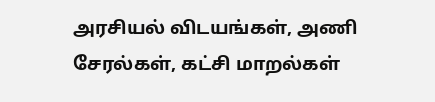அரசியல் விடயங்கள், அணி சேரல்கள், கட்சி மாறல்கள்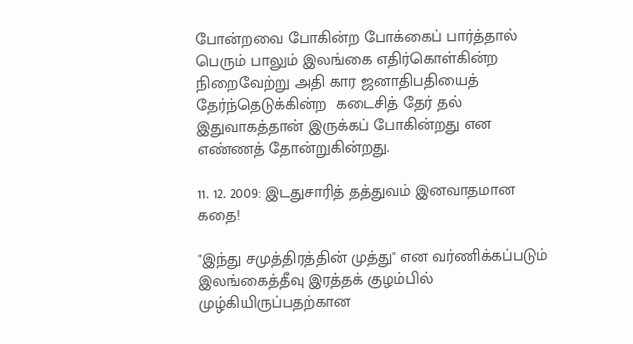போன்றவை போகின்ற போக்கைப் பார்த்தால் பெரும் பாலும் இலங்கை எதிர்கொள்கின்ற  நிறைவேற்று அதி கார ஜனாதிபதியைத் தேர்ந்தெடுக்கின்ற  கடைசித் தேர் தல் இதுவாகத்தான் இருக்கப் போகின்றது என எண்ணத் தோன்றுகின்றது.

11. 12. 2009: இடதுசாரித் தத்துவம் இனவாதமான கதை!

"இந்து சமுத்திரத்தின் முத்து" என வர்ணிக்கப்படும் இலங்கைத்தீவு இரத்தக் குழம்பில் முழ்கியிருப்பதற்கான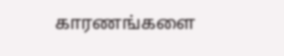காரணங்களை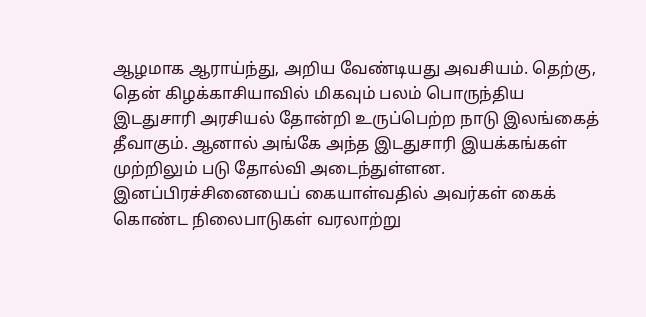ஆழமாக ஆராய்ந்து, அறிய வேண்டியது அவசியம். தெற்கு, தென் கிழக்காசியாவில் மிகவும் பலம் பொருந்திய இடதுசாரி அரசியல் தோன்றி உருப்பெற்ற நாடு இலங்கைத் தீவாகும். ஆனால் அங்கே அந்த இடதுசாரி இயக்கங்கள் முற்றிலும் படு தோல்வி அடைந்துள்ளன. இனப்பிரச்சினையைப் கையாள்வதில் அவர்கள் கைக் கொண்ட நிலைபாடுகள் வரலாற்று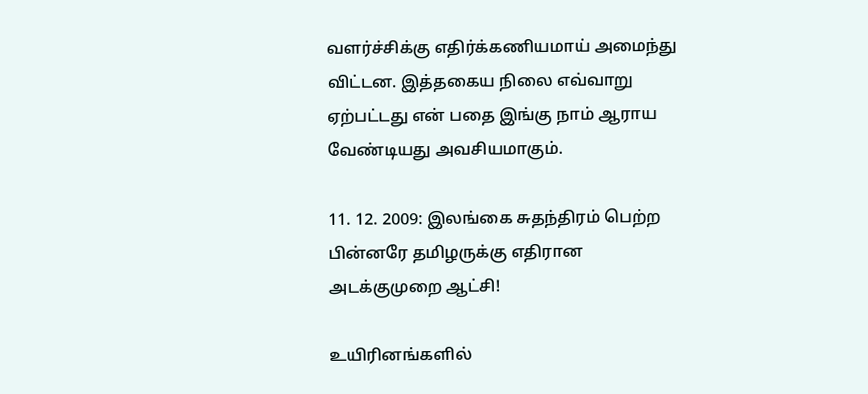வளர்ச்சிக்கு எதிர்க்கணியமாய் அமைந்து விட்டன. இத்தகைய நிலை எவ்வாறு ஏற்பட்டது என் பதை இங்கு நாம் ஆராய வேண்டியது அவசியமாகும்.

11. 12. 2009: இலங்கை சுதந்திரம் பெற்ற பின்னரே தமிழருக்கு எதிரான அடக்குமுறை ஆட்சி!

உயிரினங்களில்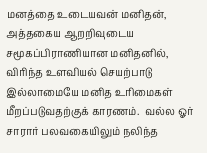மனத்தை உடையவன் மனிதன், அத்தகைய ஆறறிவுடைய சமூகப்பிராணியான மனிதனில், விரிந்த உளவியல் செயற்பாடு இல்லாமையே மனித உரிமைகள் மீறப்படுவதற்குக் காரணம்.  வல்ல ஓர் சாரார் பலவகையிலும் நலிந்த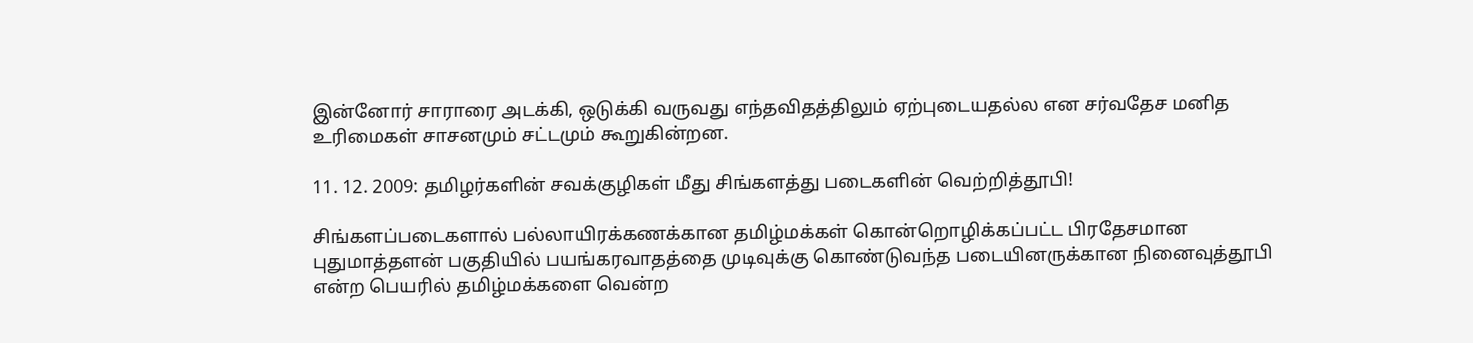இன்னோர் சாராரை அடக்கி, ஒடுக்கி வருவது எந்தவிதத்திலும் ஏற்புடையதல்ல என சர்வதேச மனித உரிமைகள் சாசனமும் சட்டமும் கூறுகின்றன.

11. 12. 2009: தமிழர்களின் சவக்குழிகள் மீது சிங்களத்து படைகளின் வெற்றித்தூபி!

சிங்களப்படைகளால் பல்லாயிரக்கணக்கான தமிழ்மக்கள் கொன்றொழிக்கப்பட்ட பிரதேசமான புதுமாத்தளன் பகுதியில் பயங்கரவாதத்தை முடிவுக்கு கொண்டுவந்த படையினருக்கான நினைவுத்தூபி என்ற பெயரில் தமிழ்மக்களை வென்ற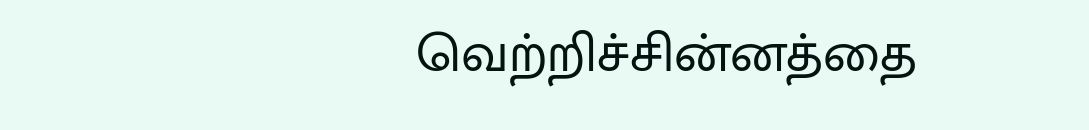வெற்றிச்சின்னத்தை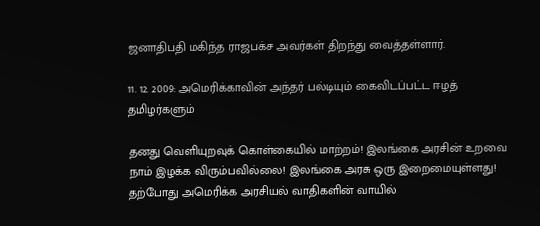ஜனாதிபதி மகிந்த ராஜபக்ச அவர்கள் திறந்து வைத்தள்ளார்.

11. 12. 2009: அமெரிக்காவின் அந்தர் பல்டியும் கைவிடப்பட்ட ஈழத் தமிழர்களும்

தனது வெளியுறவுக் கொள்கையில் மாற்றம்! இலங்கை அரசின் உறவை நாம் இழக்க விரும்பவில்லை! இலங்கை அரசு ஒரு இறைமையுள்ளது! தற்போது அமெரிக்க அரசியல் வாதிகளின் வாயில்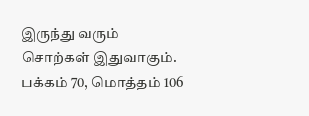இருந்து வரும் சொற்கள் இதுவாகும்.
பக்கம் 70, மொத்தம் 106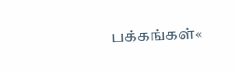பக்கங்கள்«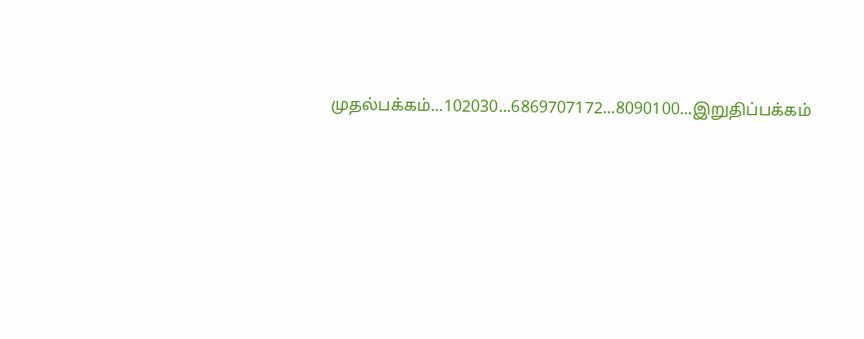முதல்பக்கம்...102030...6869707172...8090100...இறுதிப்பக்கம்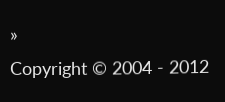»
Copyright © 2004 - 2012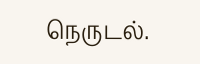நெருடல்.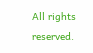All rights reserved.